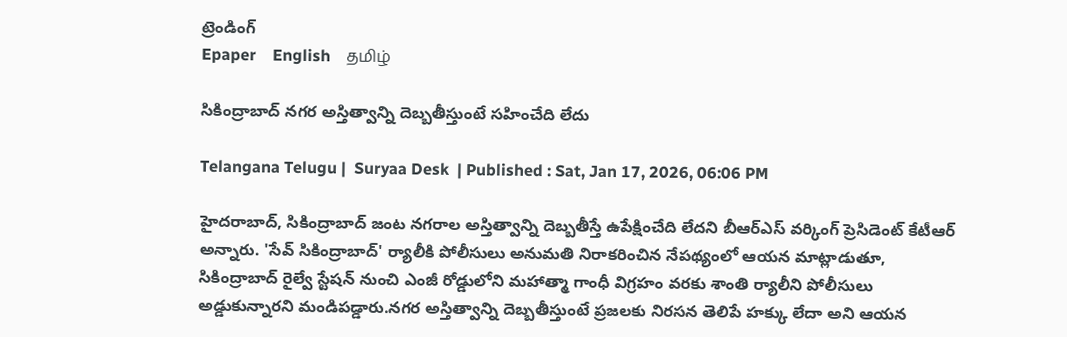ట్రెండింగ్
Epaper    English    தமிழ்

సికింద్రాబాద్ నగర అస్తిత్వాన్ని దెబ్బతీస్తుంటే సహించేది లేదు

Telangana Telugu |  Suryaa Desk  | Published : Sat, Jan 17, 2026, 06:06 PM

హైదరాబాద్, సికింద్రాబాద్ జంట నగరాల అస్తిత్వాన్ని దెబ్బతీస్తే ఉపేక్షించేది లేదని బీఆర్ఎస్ వర్కింగ్ ప్రెసిడెంట్ కేటీఆర్ అన్నారు. 'సేవ్ సికింద్రాబాద్' ర్యాలీకి పోలీసులు అనుమతి నిరాకరించిన నేపథ్యంలో ఆయన మాట్లాడుతూ, సికింద్రాబాద్ రైల్వే స్టేషన్ నుంచి ఎంజీ రోడ్డులోని మహాత్మా గాంధీ విగ్రహం వరకు శాంతి ర్యాలీని పోలీసులు అడ్డుకున్నారని మండిపడ్డారు.నగర అస్తిత్వాన్ని దెబ్బతీస్తుంటే ప్రజలకు నిరసన తెలిపే హక్కు లేదా అని ఆయన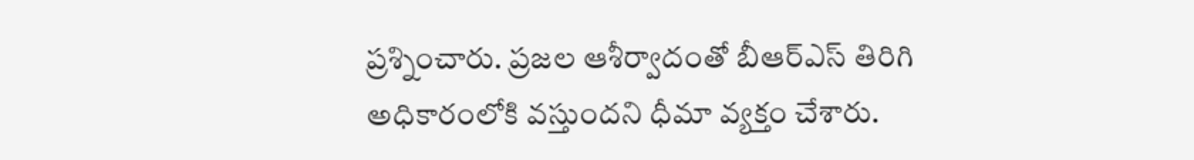ప్రశ్నించారు. ప్రజల ఆశీర్వాదంతో బీఆర్ఎస్ తిరిగి అధికారంలోకి వస్తుందని ధీమా వ్యక్తం చేశారు.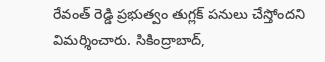రేవంత్ రెడ్డి ప్రభుత్వం తుగ్లక్ పనులు చేస్తోందని విమర్శించారు. సికింద్రాబాద్,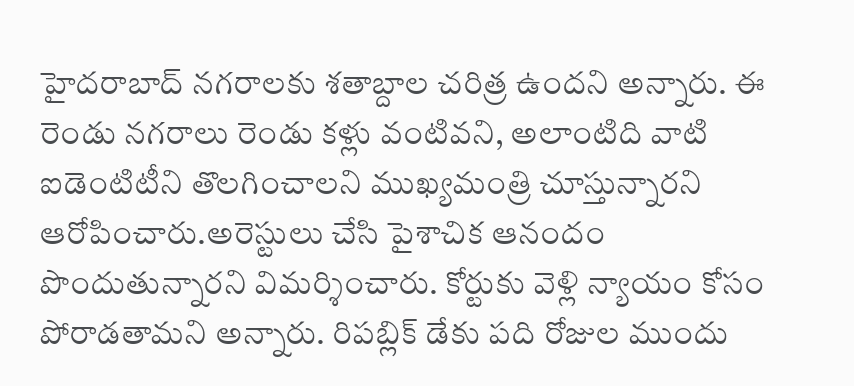హైదరాబాద్ నగరాలకు శతాబ్దాల చరిత్ర ఉందని అన్నారు. ఈ రెండు నగరాలు రెండు కళ్లు వంటివని, అలాంటిది వాటి ఐడెంటిటీని తొలగించాలని ముఖ్యమంత్రి చూస్తున్నారని ఆరోపించారు.అరెస్టులు చేసి పైశాచిక ఆనందం పొందుతున్నారని విమర్శించారు. కోర్టుకు వెళ్లి న్యాయం కోసం పోరాడతామని అన్నారు. రిపబ్లిక్ డేకు పది రోజుల ముందు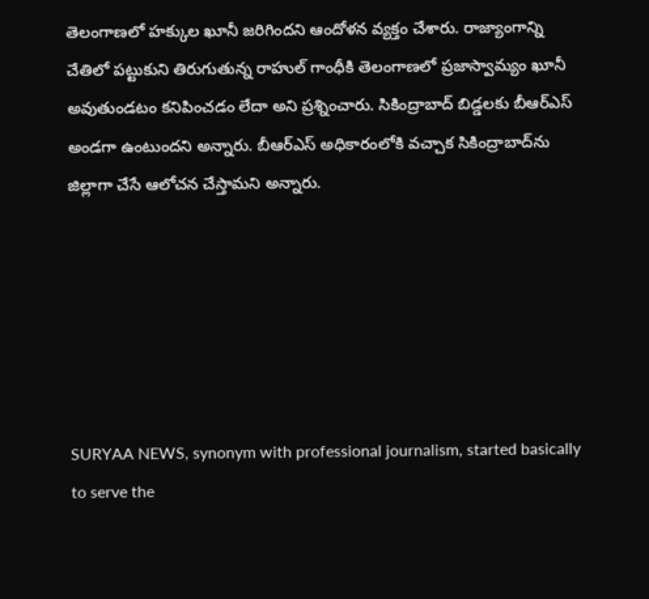తెలంగాణలో హక్కుల ఖూనీ జరిగిందని ఆందోళన వ్యక్తం చేశారు. రాజ్యాంగాన్ని చేతిలో పట్టుకుని తిరుగుతున్న రాహుల్ గాంధీకి తెలంగాణలో ప్రజాస్వామ్యం ఖూనీ అవుతుండటం కనిపించడం లేదా అని ప్రశ్నించారు. సికింద్రాబాద్ బిడ్డలకు బీఆర్ఎస్ అండగా ఉంటుందని అన్నారు. బీఆర్ఎస్ అధికారంలోకి వచ్చాక సికింద్రాబాద్‌ను జిల్లాగా చేసే ఆలోచన చేస్తామని అన్నారు.






SURYAA NEWS, synonym with professional journalism, started basically to serve the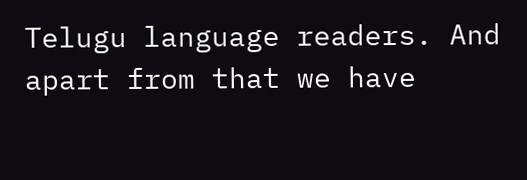Telugu language readers. And apart from that we have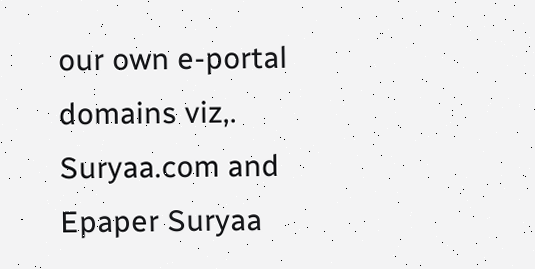our own e-portal domains viz,. Suryaa.com and Epaper Suryaa